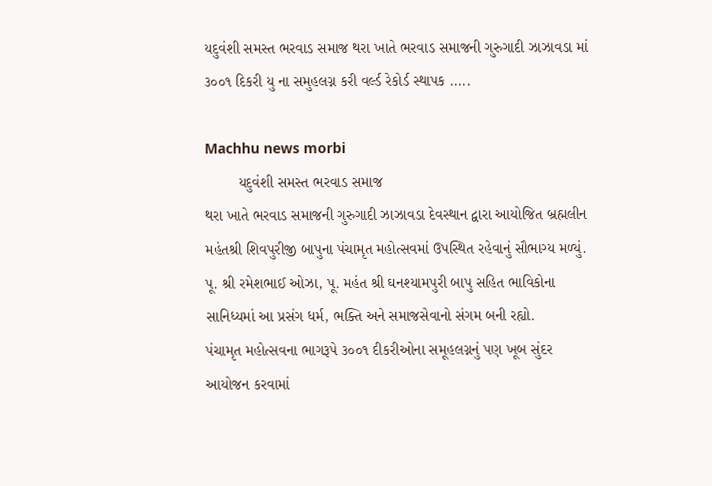યદુવંશી સમસ્ત ભરવાડ સમાજ થરા ખાતે ભરવાડ સમાજની ગુરુગાદી ઝાઝાવડા માં ૩૦૦૧ દિકરી યુ ના સમુહલગ્ન કરી વર્લ્ડ રેકોર્ડ સ્થાપક .....

Machhu news morbi
        યદુવંશી સમસ્ત ભરવાડ સમાજ
થરા ખાતે ભરવાડ સમાજની ગુરુગાદી ઝાઝાવડા દેવસ્થાન દ્વારા આયોજિત બ્રહ્મલીન મહંતશ્રી શિવપુરીજી બાપુના પંચામૃત મહોત્સવમાં ઉપસ્થિત રહેવાનું સૌભાગ્ય મળ્યું. પૂ. શ્રી રમેશભાઈ ઓઝા, પૂ. મહંત શ્રી ઘનશ્યામપુરી બાપુ સહિત ભાવિકોના સાનિધ્યમાં આ પ્રસંગ ધર્મ, ભક્તિ અને સમાજસેવાનો સંગમ બની રહ્યો.
પંચામૃત મહોત્સવના ભાગરૂપે ૩૦૦૧ દીકરીઓના સમૂહલગ્નનું પણ ખૂબ સુંદર આયોજન કરવામાં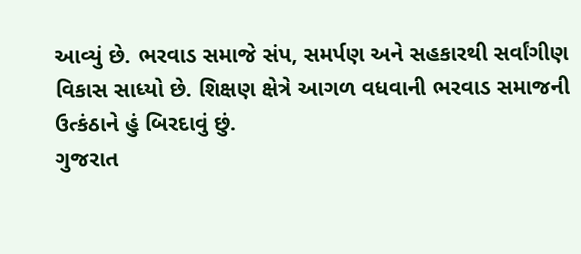આવ્યું છે. ભરવાડ સમાજે સંપ, સમર્પણ અને સહકારથી સર્વાંગીણ વિકાસ સાધ્યો છે. શિક્ષણ ક્ષેત્રે આગળ વધવાની ભરવાડ સમાજની ઉત્કંઠાને હું બિરદાવું છું.
ગુજરાત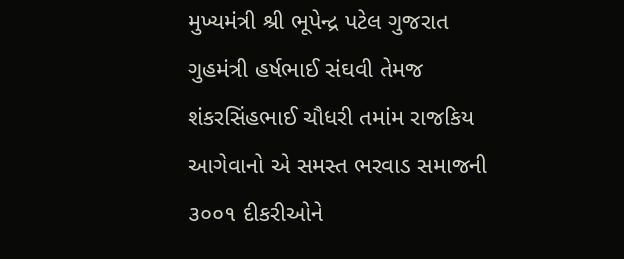મુખ્યમંત્રી શ્રી ભૂપેન્દ્ર પટેલ ગુજરાત ગુહમંત્રી હર્ષભાઈ સંઘવી તેમજ શંકરસિંહભાઈ ચૌધરી તમાંમ રાજકિય આગેવાનો એ સમસ્ત ભરવાડ સમાજની ૩૦૦૧ દીકરીઓને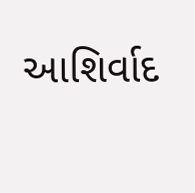આશિર્વાદ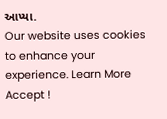આપ્યા.
Our website uses cookies to enhance your experience. Learn More
Accept !